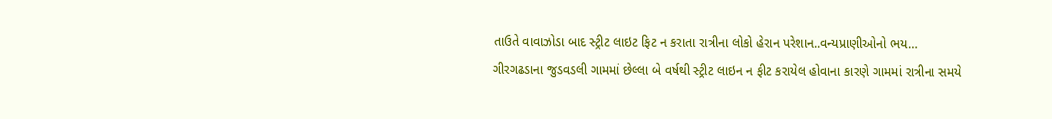તાઉતે વાવાઝોડા બાદ સ્ટ્રીટ લાઇટ ફિટ ન કરાતા રાત્રીના લોકો હેરાન પરેશાન..વન્યપ્રાણીઓનો ભય…
ગીરગઢડાના જુડવડલી ગામમાં છેલ્લા બે વર્ષથી સ્ટ્રીટ લાઇન ન ફીટ કરાયેલ હોવાના કારણે ગામમાં રાત્રીના સમયે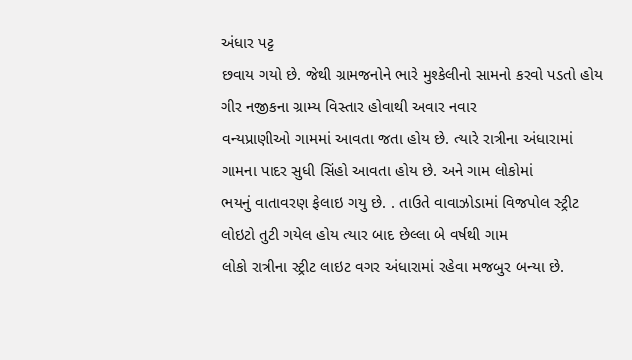અંધાર પટ્ટ
છવાય ગયો છે. જેથી ગ્રામજનોને ભારે મુશ્કેલીનો સામનો કરવો પડતો હોય ગીર નજીકના ગ્રામ્ય વિસ્તાર હોવાથી અવાર નવાર
વન્યપ્રાણીઓ ગામમાં આવતા જતા હોય છે. ત્યારે રાત્રીના અંધારામાં ગામના પાદર સુધી સિંહો આવતા હોય છે. અને ગામ લોકોમાં
ભયનું વાતાવરણ ફેલાઇ ગયુ છે. . તાઉતે વાવાઝોડામાં વિજપોલ સ્ટ્રીટ લોઇટો તુટી ગયેલ હોય ત્યાર બાદ છેલ્લા બે વર્ષથી ગામ
લોકો રાત્રીના સ્ટ્રીટ લાઇટ વગર અંધારામાં રહેવા મજબુર બન્યા છે.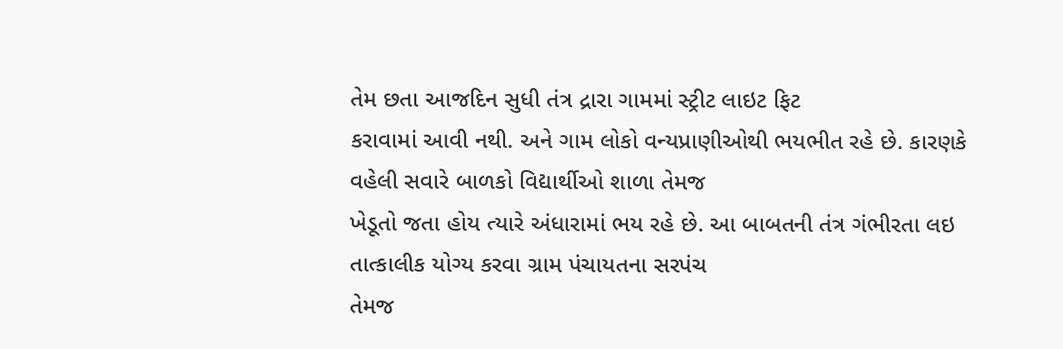તેમ છતા આજદિન સુધી તંત્ર દ્રારા ગામમાં સ્ટ્રીટ લાઇટ ફિટ
કરાવામાં આવી નથી. અને ગામ લોકો વન્યપ્રાણીઓથી ભયભીત રહે છે. કારણકે વહેલી સવારે બાળકો વિદ્યાર્થીઓ શાળા તેમજ
ખેડૂતો જતા હોય ત્યારે અંધારામાં ભય રહે છે. આ બાબતની તંત્ર ગંભીરતા લઇ તાત્કાલીક યોગ્ય કરવા ગ્રામ પંચાયતના સરપંચ
તેમજ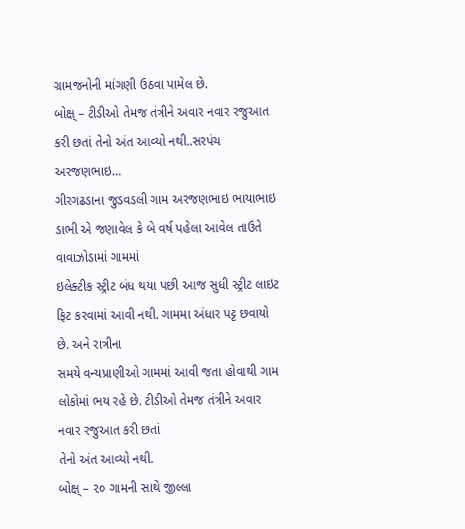ગ્રામજનોની માંગણી ઉઠવા પામેલ છે.
બોક્ષ્ – ટીડીઓ તેમજ તંત્રીને અવાર નવાર રજુઆત કરી છતાં તેનો અંત આવ્યો નથી..સરપંચ અરજણભાઇ…
ગીરગઢડાના જુડવડલી ગામ અરજણભાઇ ભાયાભાઇ ડાભી એ જણાવેલ કે બે વર્ષ પહેલા આવેલ તાઉતે વાવાઝોડામાં ગામમાં
ઇલેક્ટીક સ્ટ્રીટ બંધ થયા પછી આજ સુધી સ્ટ્રીટ લાઇટ ફિટ કરવામાં આવી નથી. ગામમા અંધાર પટ્ટ છવાયો છે. અને રાત્રીના
સમયે વન્યપ્રાણીઓ ગામમાં આવી જતા હોવાથી ગામ લોકોમાં ભય રહે છે. ટીડીઓ તેમજ તંત્રીને અવાર નવાર રજુઆત કરી છતાં
તેનો અંત આવ્યો નથી.
બોક્ષ્ – ૨૦ ગામની સાથે જીલ્લા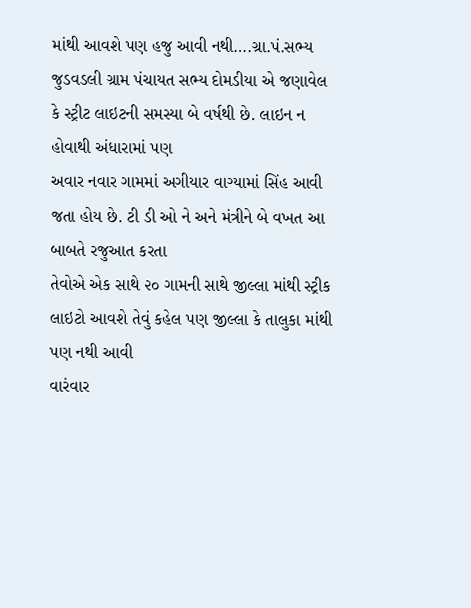માંથી આવશે પણ હજુ આવી નથી….ગ્રા.પં.સભ્ય
જુડવડલી ગ્રામ પંચાયત સભ્ય દોમડીયા એ જણાવેલ કે સ્ટ્રીટ લાઇટની સમસ્યા બે વર્ષથી છે. લાઇન ન હોવાથી અંધારામાં પણ
અવાર નવાર ગામમાં અગીયાર વાગ્યામાં સિંહ આવી જતા હોય છે. ટી ડી ઓ ને અને મંત્રીને બે વખત આ બાબતે રજુઆત કરતા
તેવોએ એક સાથે ૨૦ ગામની સાથે જીલ્લા માંથી સ્ટ્રીક લાઇટો આવશે તેવું કહેલ પણ જીલ્લા કે તાલુકા માંથી પણ નથી આવી
વારંવાર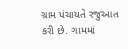ગ્રામ પંચાયતે રજુઆત કરી છે. ગામમાં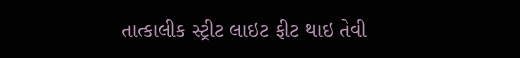તાત્કાલીક સ્ટ્રીટ લાઇટ ફીટ થાઇ તેવી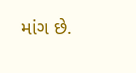માંગ છે.